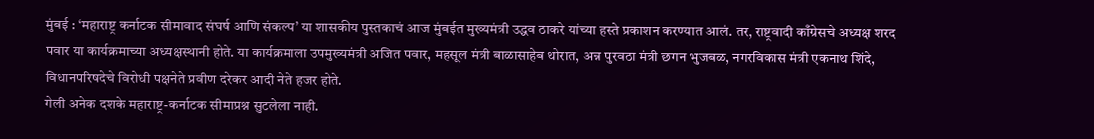मुंबई : ‘महाराष्ट्र कर्नाटक सीमावाद संघर्ष आणि संकल्प’ या शासकीय पुस्तकाचं आज मुंबईत मुख्यमंत्री उद्धव ठाकरे यांच्या हस्ते प्रकाशन करण्यात आलं. तर, राष्ट्रवादी काँग्रेसचे अध्यक्ष शरद पवार या कार्यक्रमाच्या अध्यक्षस्थानी होते. या कार्यक्रमाला उपमुख्यमंत्री अजित पवार, महसूल मंत्री बाळासाहेब थोरात, अन्न पुरवठा मंत्री छगन भुजबळ, नगरविकास मंत्री एकनाथ शिंदे, विधानपरिषदेचे विरोधी पक्षनेते प्रवीण दरेकर आदी नेते हजर होते.
गेली अनेक दशके महाराष्ट्र-कर्नाटक सीमाप्रश्न सुटलेला नाही.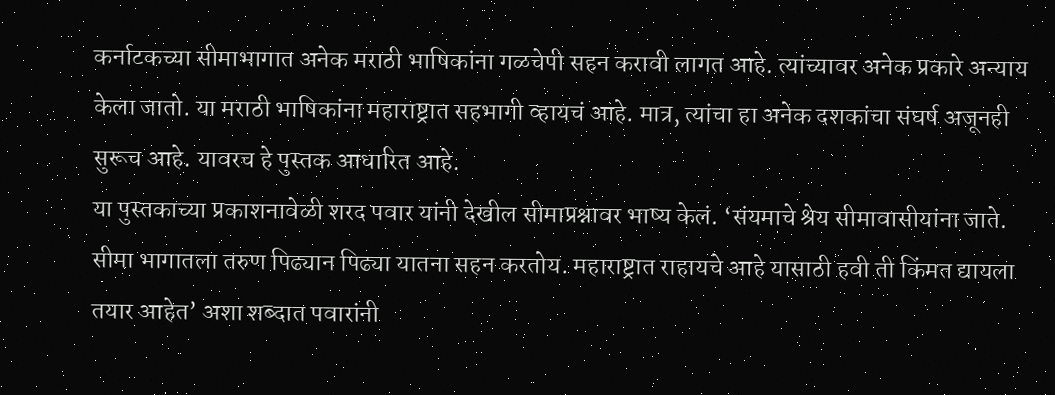कर्नाटकच्या सीमाभागात अनेक मराठी भाषिकांना गळचेपी सहन करावी लागत आहे. त्यांच्यावर अनेक प्रकारे अन्याय केला जातो. या मराठी भाषिकांना महाराष्ट्रात सहभागी व्हायचं आहे. मात्र, त्यांचा हा अनेक दशकांचा संघर्ष अजूनही सुरूच आहे. यावरच हे पुस्तक आधारित आहे.
या पुस्तकाच्या प्रकाशनावेळी शरद पवार यांनी देखील सीमाप्रश्नावर भाष्य केलं. ‘संयमाचे श्रेय सीमावासीयांना जाते. सीमा भागातला तरुण पिढ्यान पिढ्या यातना सहन करतोय. महाराष्ट्रात राहायचे आहे यासाठी हवी ती किंमत द्यायला तयार आहेत’ अशा शब्दात पवारांनी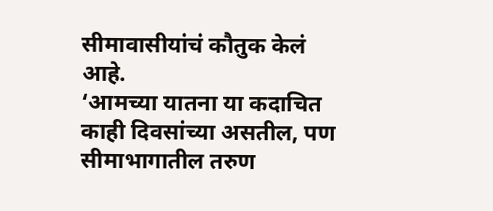सीमावासीयांचं कौतुक केलं आहे.
‘आमच्या यातना या कदाचित काही दिवसांच्या असतील, पण सीमाभागातील तरुण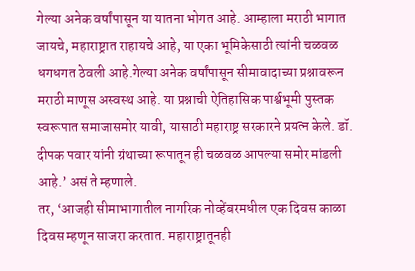गेल्या अनेक वर्षांपासून या यातना भोगत आहे. आम्हाला मराठी भागात जायचे, महाराष्ट्रात राहायचे आहे, या एका भूमिकेसाठी त्यांनी चळवळ धगधगत ठेवली आहे.गेल्या अनेक वर्षांपासून सीमावादाच्या प्रश्नावरून मराठी माणूस अस्वस्थ आहे. या प्रश्नाची ऐतिहासिक पार्श्वभूमी पुस्तक स्वरूपात समाजासमोर यावी, यासाठी महाराष्ट्र सरकारने प्रयत्न केले. डॉ. दीपक पवार यांनी ग्रंथाच्या रूपातून ही चळवळ आपल्या समोर मांडली आहे.’ असं ते म्हणाले.
तर, ‘आजही सीमाभागातील नागरिक नोव्हेंबरमधील एक दिवस काळा दिवस म्हणून साजरा करतात. महाराष्ट्रातूनही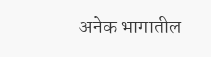अनेक भागातील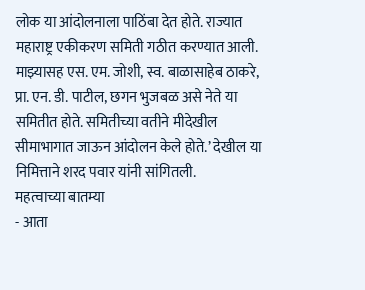लोक या आंदोलनाला पाठिंबा देत होते. राज्यात महाराष्ट्र एकीकरण समिती गठीत करण्यात आली. माझ्यासह एस. एम. जोशी, स्व. बाळासाहेब ठाकरे, प्रा. एन. डी. पाटील, छगन भुजबळ असे नेते या समितीत होते. समितीच्या वतीने मीदेखील सीमाभागात जाऊन आंदोलन केले होते.’ देखील या निमित्ताने शरद पवार यांनी सांगितली.
महत्वाच्या बातम्या
- आता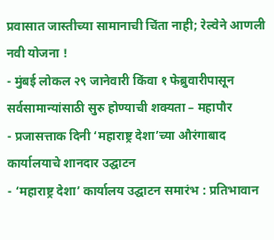प्रवासात जास्तीच्या सामानाची चिंता नाही; रेल्वेने आणली नवी योजना !
- मुंबई लोकल २९ जानेवारी किंवा १ फेब्रुवारीपासून सर्वसामान्यांसाठी सुरु होण्याची शक्यता – महापौर
- प्रजासत्ताक दिनी ‘महाराष्ट्र देशा’च्या औरंगाबाद कार्यालयाचे शानदार उद्घाटन
- ‘महाराष्ट्र देशा’ कार्यालय उद्घाटन समारंभ : प्रतिभावान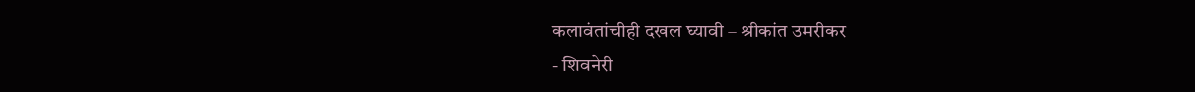कलावंतांचीही दखल घ्यावी – श्रीकांत उमरीकर
- शिवनेरी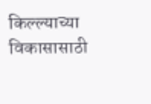किल्ल्याच्या विकासासाठी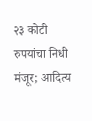२३ कोटी रुपयांचा निधी मंजूर; आदित्य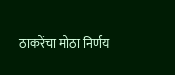ठाकरेंचा मोठा निर्णय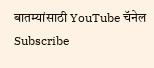बातम्यांसाठी YouTube चॅनेल Subscribe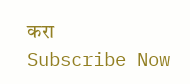करा
Subscribe Now